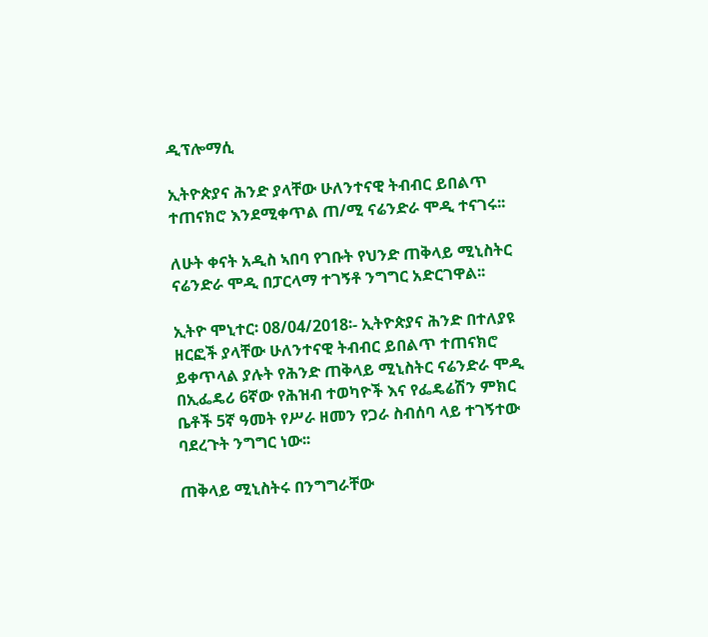ዲፕሎማሲ

ኢትዮጵያና ሕንድ ያላቸው ሁለንተናዊ ትብብር ይበልጥ ተጠናክሮ እንደሚቀጥል ጠ/ሚ ናሬንድራ ሞዲ ተናገሩ፡፡

ለሁት ቀናት አዲስ ኣበባ የገቡት የህንድ ጠቅላይ ሚኒስትር ናሬንድራ ሞዲ በፓርላማ ተገኝቶ ንግግር አድርገዋል፡፡

ኢትዮ ሞኒተር፡ 08/04/2018፡- ኢትዮጵያና ሕንድ በተለያዩ ዘርፎች ያላቸው ሁለንተናዊ ትብብር ይበልጥ ተጠናክሮ ይቀጥላል ያሉት የሕንድ ጠቅላይ ሚኒስትር ናሬንድራ ሞዲ በኢፌዴሪ 6ኛው የሕዝብ ተወካዮች እና የፌዴሬሽን ምክር ቤቶች 5ኛ ዓመት የሥራ ዘመን የጋራ ስብሰባ ላይ ተገኝተው ባደረጉት ንግግር ነው፡፡

ጠቅላይ ሚኒስትሩ በንግግራቸው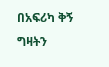በአፍሪካ ቅኝ ግዛትን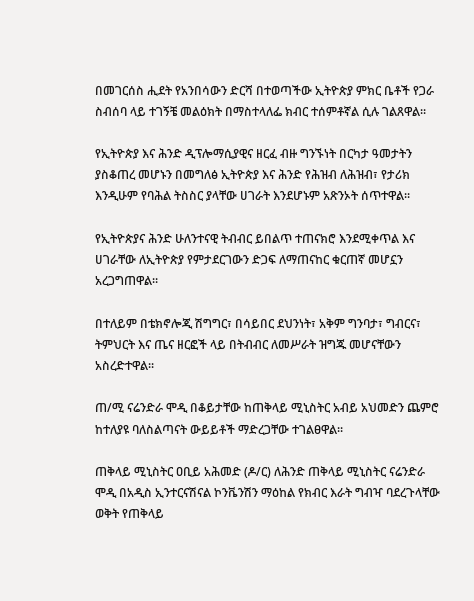በመገርሰስ ሒደት የአንበሳውን ድርሻ በተወጣችው ኢትዮጵያ ምክር ቤቶች የጋራ ስብሰባ ላይ ተገኝቼ መልዕክት በማስተላለፌ ክብር ተሰምቶኛል ሲሉ ገልጸዋል፡፡

የኢትዮጵያ እና ሕንድ ዲፕሎማሲያዊና ዘርፈ ብዙ ግንኙነት በርካታ ዓመታትን ያስቆጠረ መሆኑን በመግለፅ ኢትዮጵያ እና ሕንድ የሕዝብ ለሕዝብ፣ የታሪክ እንዲሁም የባሕል ትስስር ያላቸው ሀገራት እንደሆኑም አጽንኦት ሰጥተዋል፡፡

የኢትዮጵያና ሕንድ ሁለንተናዊ ትብብር ይበልጥ ተጠናክሮ እንደሚቀጥል እና ሀገራቸው ለኢትዮጵያ የምታደርገውን ድጋፍ ለማጠናከር ቁርጠኛ መሆኗን አረጋግጠዋል።

በተለይም በቴክኖሎጂ ሽግግር፣ በሳይበር ደህንነት፣ አቅም ግንባታ፣ ግብርና፣ ትምህርት እና ጤና ዘርፎች ላይ በትብብር ለመሥራት ዝግጁ መሆናቸውን አስረድተዋል፡፡

ጠ/ሚ ናሬንድራ ሞዲ በቆይታቸው ከጠቅላይ ሚኒስትር አብይ አህመድን ጨምሮ ከተለያዩ ባለስልጣናት ውይይቶች ማድረጋቸው ተገልፀዋል፡፡

ጠቅላይ ሚኒስትር ዐቢይ አሕመድ (ዶ/ር) ለሕንድ ጠቅላይ ሚኒስትር ናሬንድራ ሞዲ በአዲስ ኢንተርናሽናል ኮንቬንሽን ማዕከል የክብር እራት ግብዣ ባደረጉላቸው ወቅት የጠቅላይ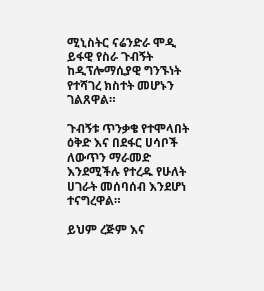ሚኒስትር ናሬንድራ ሞዲ ይፋዊ የስራ ጉብኝት ከዲፕሎማሲያዊ ግንኙነት የተሻገረ ክስተት መሆኑን ገልጸዋል።

ጉብኝቱ ጥንቃቄ የተሞላበት ዕቅድ እና በደፋር ሀሳቦች ለውጥን ማራመድ እንደሚችሉ የተረዱ የሁለት ሀገራት መሰባሰብ እንደሆነ ተናግረዋል።

ይህም ረጅም እና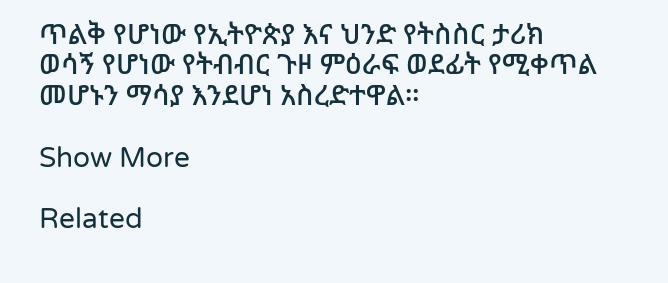ጥልቅ የሆነው የኢትዮጵያ እና ህንድ የትስስር ታሪክ ወሳኝ የሆነው የትብብር ጉዞ ምዕራፍ ወደፊት የሚቀጥል መሆኑን ማሳያ እንደሆነ አስረድተዋል።

Show More

Related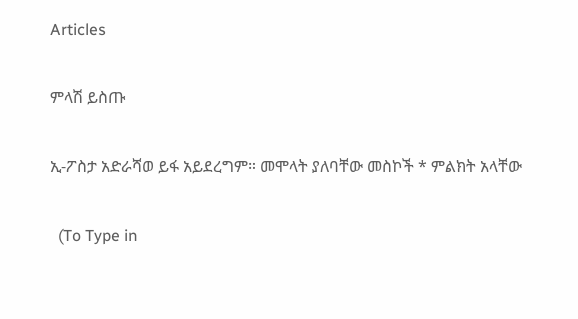Articles

ምላሽ ይስጡ

ኢ-ፖስታ አድራሻወ ይፋ አይደረግም። መሞላት ያለባቸው መስኮች * ምልክት አላቸው

  (To Type in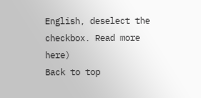English, deselect the checkbox. Read more here)
Back to top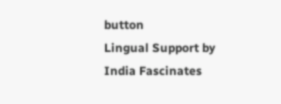button
Lingual Support by India Fascinates